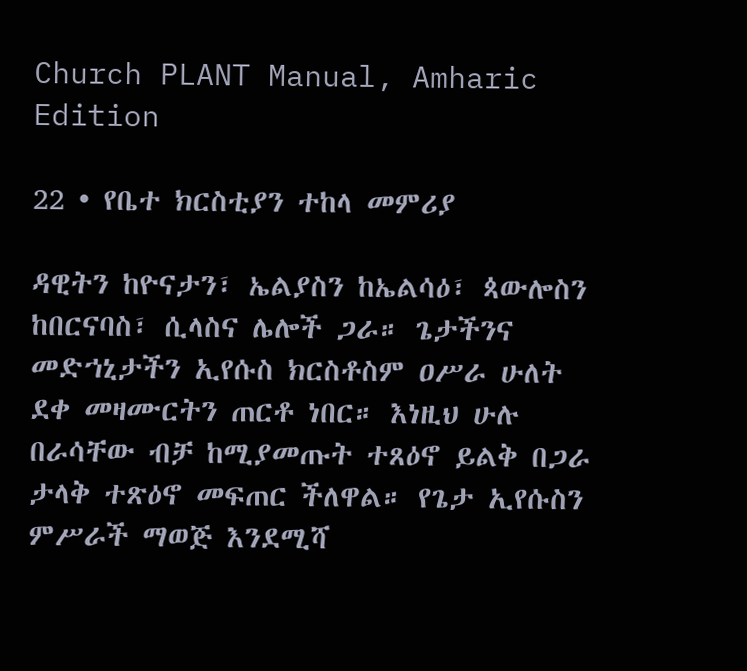Church PLANT Manual, Amharic Edition

22 • የቤተ ክርስቲያን ተከላ መምሪያ

ዳዊትን ከዮናታን፣ ኤልያስን ከኤልሳዕ፣ ጳውሎስን ከበርናባስ፣ ሲላስና ሌሎች ጋራ። ጌታችንና መድኀኒታችን ኢየሱስ ክርስቶስም ዐሥራ ሁለት ደቀ መዛሙርትን ጠርቶ ነበር። እነዚህ ሁሉ በራሳቸው ብቻ ከሚያመጡት ተጸዕኖ ይልቅ በጋራ ታላቅ ተጽዕኖ መፍጠር ችለዋል። የጌታ ኢየሱስን ምሥራች ማወጅ እንደሚሻ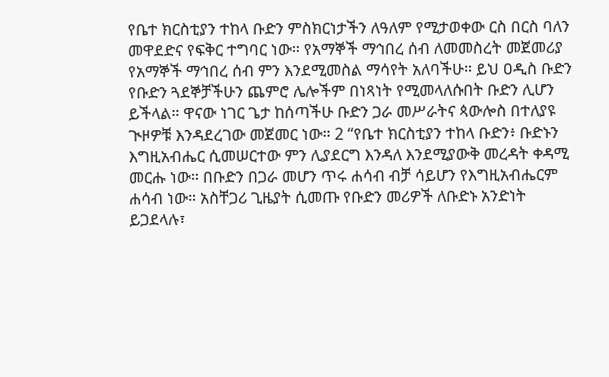የቤተ ክርስቲያን ተከላ ቡድን ምስክርነታችን ለዓለም የሚታወቀው ርስ በርስ ባለን መዋደድና የፍቅር ተግባር ነው። የአማኞች ማኅበረ ሰብ ለመመስረት መጀመሪያ የአማኞች ማኅበረ ሰብ ምን እንደሚመስል ማሳየት አለባችሁ። ይህ ዐዲስ ቡድን የቡድን ጓደኞቻችሁን ጨምሮ ሌሎችም በነጻነት የሚመላለሱበት ቡድን ሊሆን ይችላል። ዋናው ነገር ጌታ ከሰጣችሁ ቡድን ጋራ መሥራትና ጳውሎስ በተለያዩ ጒዞዎቹ እንዳደረገው መጀመር ነው። 2 “የቤተ ክርስቲያን ተከላ ቡድን፥ ቡድኑን እግዚአብሔር ሲመሠርተው ምን ሊያደርግ እንዳለ እንደሚያውቅ መረዳት ቀዳሚ መርሑ ነው። በቡድን በጋራ መሆን ጥሩ ሐሳብ ብቻ ሳይሆን የእግዚአብሔርም ሐሳብ ነው። አስቸጋሪ ጊዜያት ሲመጡ የቡድን መሪዎች ለቡድኑ አንድነት ይጋደላሉ፣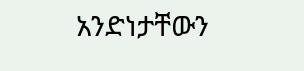አንድነታቸውን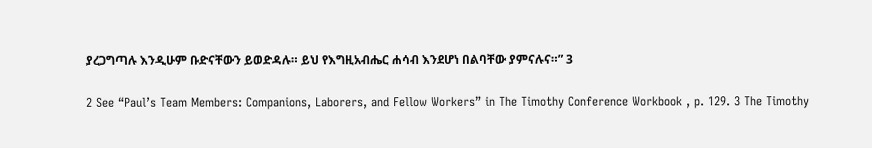ያረጋግጣሉ እንዲሁም ቡድናቸውን ይወድዳሉ። ይህ የእግዚአብሔር ሐሳብ እንደሆነ በልባቸው ያምናሉና።” 3

2 See “Paul’s Team Members: Companions, Laborers, and Fellow Workers” in The Timothy Conference Workbook , p. 129. 3 The Timothy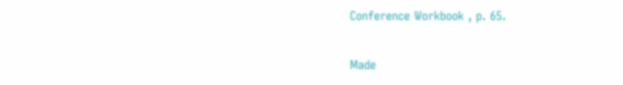Conference Workbook , p. 65.

Made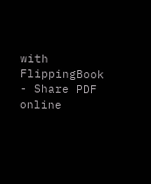with FlippingBook - Share PDF online